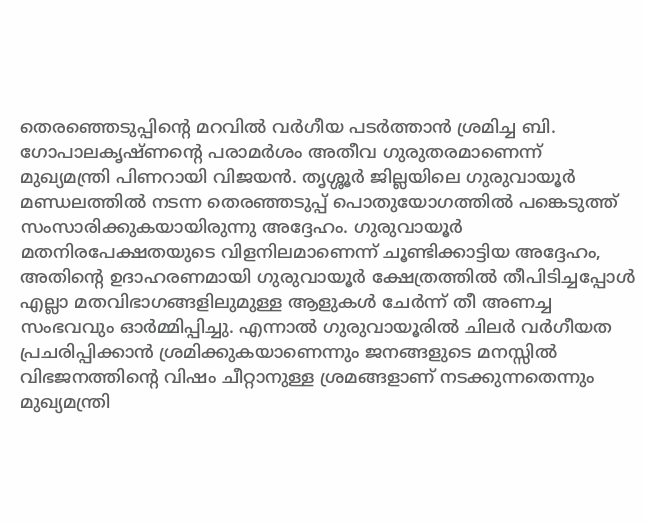തെരഞ്ഞെടുപ്പിന്റെ മറവിൽ വർഗീയ പടർത്താൻ ശ്രമിച്ച ബി. ഗോപാലകൃഷ്ണന്റെ പരാമർശം അതീവ ഗുരുതരമാണെന്ന് മുഖ്യമന്ത്രി പിണറായി വിജയൻ. തൃശ്ശൂർ ജില്ലയിലെ ഗുരുവായൂർ മണ്ഡലത്തിൽ നടന്ന തെരഞ്ഞടുപ്പ് പൊതുയോഗത്തിൽ പങ്കെടുത്ത് സംസാരിക്കുകയായിരുന്നു അദ്ദേഹം. ഗുരുവായൂർ മതനിരപേക്ഷതയുടെ വിളനിലമാണെന്ന് ചൂണ്ടിക്കാട്ടിയ അദ്ദേഹം, അതിന്റെ ഉദാഹരണമായി ഗുരുവായൂർ ക്ഷേത്രത്തിൽ തീപിടിച്ചപ്പോൾ എല്ലാ മതവിഭാഗങ്ങളിലുമുള്ള ആളുകൾ ചേർന്ന് തീ അണച്ച സംഭവവും ഓർമ്മിപ്പിച്ചു. എന്നാൽ ഗുരുവായൂരിൽ ചിലർ വർഗീയത പ്രചരിപ്പിക്കാൻ ശ്രമിക്കുകയാണെന്നും ജനങ്ങളുടെ മനസ്സിൽ വിഭജനത്തിന്റെ വിഷം ചീറ്റാനുള്ള ശ്രമങ്ങളാണ് നടക്കുന്നതെന്നും മുഖ്യമന്ത്രി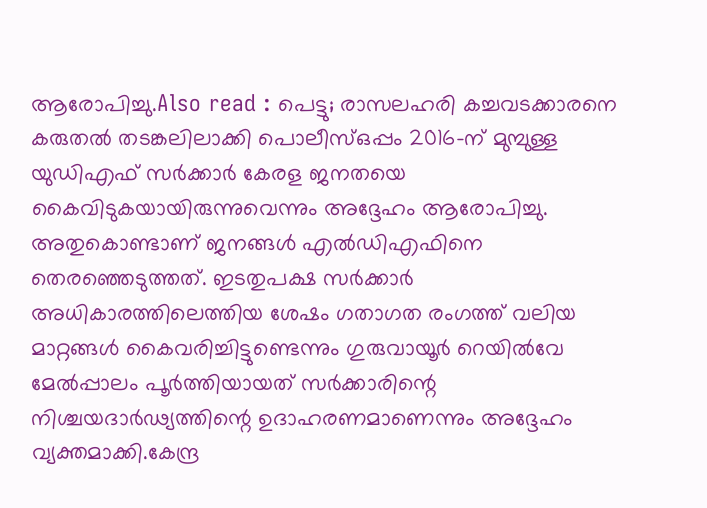ആരോപിച്ചു.Also read : പെട്ടു; രാസലഹരി കച്ചവടക്കാരനെ കരുതൽ തടങ്കലിലാക്കി പൊലീസ്ഒപ്പം 2016-ന് മുമ്പുള്ള യുഡിഎഫ് സർക്കാർ കേരള ജനതയെ കൈവിടുകയായിരുന്നുവെന്നും അദ്ദേഹം ആരോപിച്ചു. അതുകൊണ്ടാണ് ജനങ്ങൾ എൽഡിഎഫിനെ തെരഞ്ഞെടുത്തത്. ഇടതുപക്ഷ സർക്കാർ അധികാരത്തിലെത്തിയ ശേഷം ഗതാഗത രംഗത്ത് വലിയ മാറ്റങ്ങൾ കൈവരിച്ചിട്ടുണ്ടെന്നും ഗുരുവായൂർ റെയിൽവേ മേൽപ്പാലം പൂർത്തിയായത് സർക്കാരിന്റെ നിശ്ചയദാർഢ്യത്തിന്റെ ഉദാഹരണമാണെന്നും അദ്ദേഹം വ്യക്തമാക്കി.കേന്ദ്ര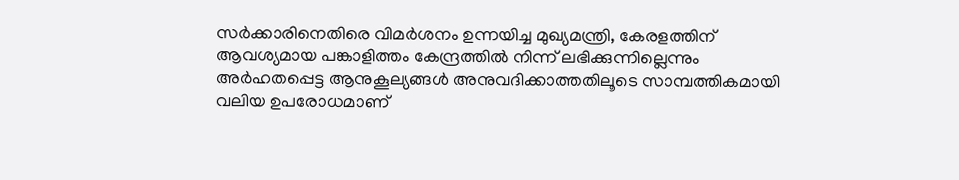സർക്കാരിനെതിരെ വിമർശനം ഉന്നയിച്ച മുഖ്യമന്ത്രി, കേരളത്തിന് ആവശ്യമായ പങ്കാളിത്തം കേന്ദ്രത്തിൽ നിന്ന് ലഭിക്കുന്നില്ലെന്നും അർഹതപ്പെട്ട ആനുകൂല്യങ്ങൾ അനുവദിക്കാത്തതിലൂടെ സാമ്പത്തികമായി വലിയ ഉപരോധമാണ്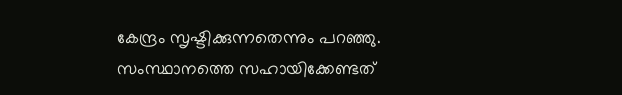കേന്ദ്രം സൃഷ്ടിക്കുന്നതെന്നും പറഞ്ഞു. സംസ്ഥാനത്തെ സഹായിക്കേണ്ടത്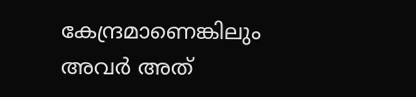കേന്ദ്രമാണെങ്കിലും അവർ അത്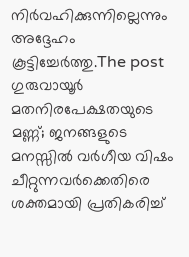നിർവഹിക്കുന്നില്ലെന്നും അദ്ദേഹം കൂട്ടിച്ചേർത്തു.The post ഗുരുവായൂർ മതനിരപേക്ഷതയുടെ മണ്ണ്; ജനങ്ങളുടെ മനസ്സിൽ വർഗീയ വിഷം ചീറ്റുന്നവർക്കെതിരെ ശക്തമായി പ്രതികരിച്ച്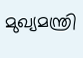മുഖ്യമന്ത്രി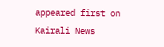appeared first on Kairali News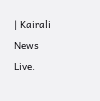| Kairali News Live.